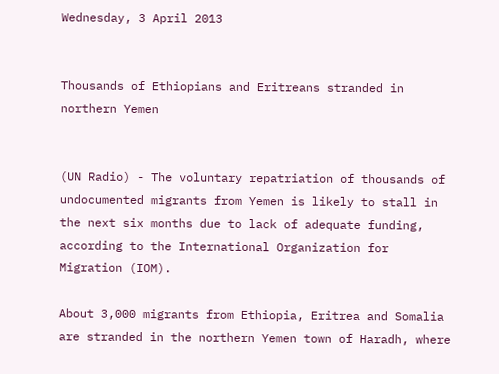Wednesday, 3 April 2013


Thousands of Ethiopians and Eritreans stranded in northern Yemen


(UN Radio) - The voluntary repatriation of thousands of undocumented migrants from Yemen is likely to stall in the next six months due to lack of adequate funding, according to the International Organization for Migration (IOM).

About 3,000 migrants from Ethiopia, Eritrea and Somalia are stranded in the northern Yemen town of Haradh, where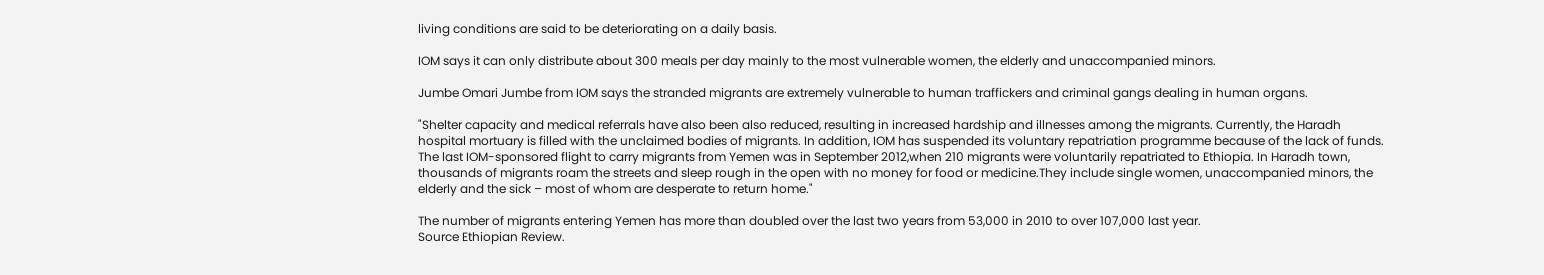living conditions are said to be deteriorating on a daily basis.

IOM says it can only distribute about 300 meals per day mainly to the most vulnerable women, the elderly and unaccompanied minors.

Jumbe Omari Jumbe from IOM says the stranded migrants are extremely vulnerable to human traffickers and criminal gangs dealing in human organs.

"Shelter capacity and medical referrals have also been also reduced, resulting in increased hardship and illnesses among the migrants. Currently, the Haradh hospital mortuary is filled with the unclaimed bodies of migrants. In addition, IOM has suspended its voluntary repatriation programme because of the lack of funds. The last IOM-sponsored flight to carry migrants from Yemen was in September 2012,when 210 migrants were voluntarily repatriated to Ethiopia. In Haradh town, thousands of migrants roam the streets and sleep rough in the open with no money for food or medicine.They include single women, unaccompanied minors, the elderly and the sick – most of whom are desperate to return home."

The number of migrants entering Yemen has more than doubled over the last two years from 53,000 in 2010 to over 107,000 last year.
Source Ethiopian Review.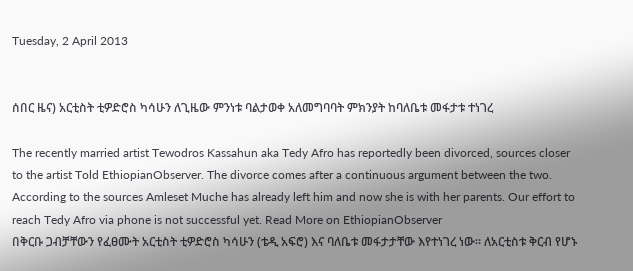Tuesday, 2 April 2013


ሰበር ዜና) አርቲስት ቲዎድሮስ ካሳሁን ለጊዜው ምንነቱ ባልታወቀ አለመግባባት ምክንያት ከባለቤቱ መፋታቱ ተነገረ

The recently married artist Tewodros Kassahun aka Tedy Afro has reportedly been divorced, sources closer to the artist Told EthiopianObserver. The divorce comes after a continuous argument between the two. According to the sources Amleset Muche has already left him and now she is with her parents. Our effort to reach Tedy Afro via phone is not successful yet. Read More on EthiopianObserver
በቅርቡ ጋብቻቸውን የፈፀሙት አርቲስት ቲዎድሮስ ካሳሁን (ቴዲ አፍሮ) እና ባለቤቱ መፋታታቸው እየተነገረ ነው፡፡ ለአርቲስቱ ቅርብ የሆኑ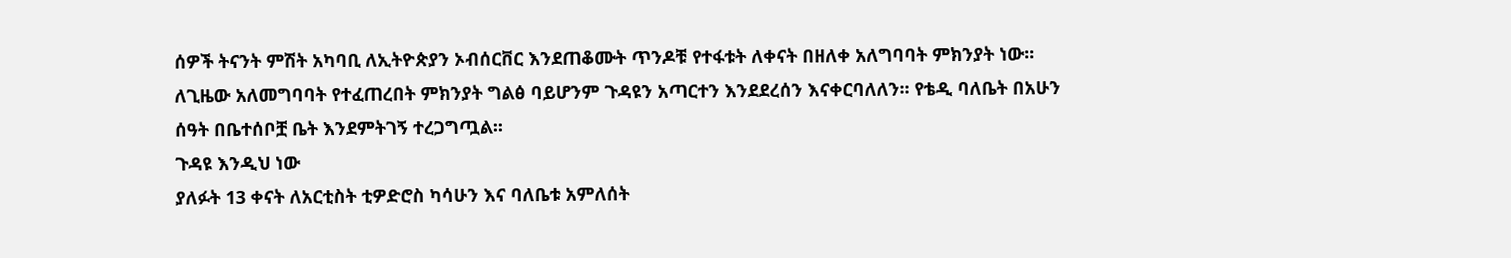ሰዎች ትናንት ምሽት አካባቢ ለኢትዮጵያን ኦብሰርቨር እንደጠቆሙት ጥንዶቹ የተፋቱት ለቀናት በዘለቀ አለግባባት ምክንያት ነው፡፡ ለጊዜው አለመግባባት የተፈጠረበት ምክንያት ግልፅ ባይሆንም ጉዳዩን አጣርተን እንደደረሰን እናቀርባለለን፡፡ የቴዲ ባለቤት በአሁን ሰዓት በቤተሰቦቿ ቤት እንደምትገኝ ተረጋግጧል፡፡
ጉዳዩ እንዲህ ነው
ያለፉት 13 ቀናት ለአርቲስት ቲዎድሮስ ካሳሁን እና ባለቤቱ አምለሰት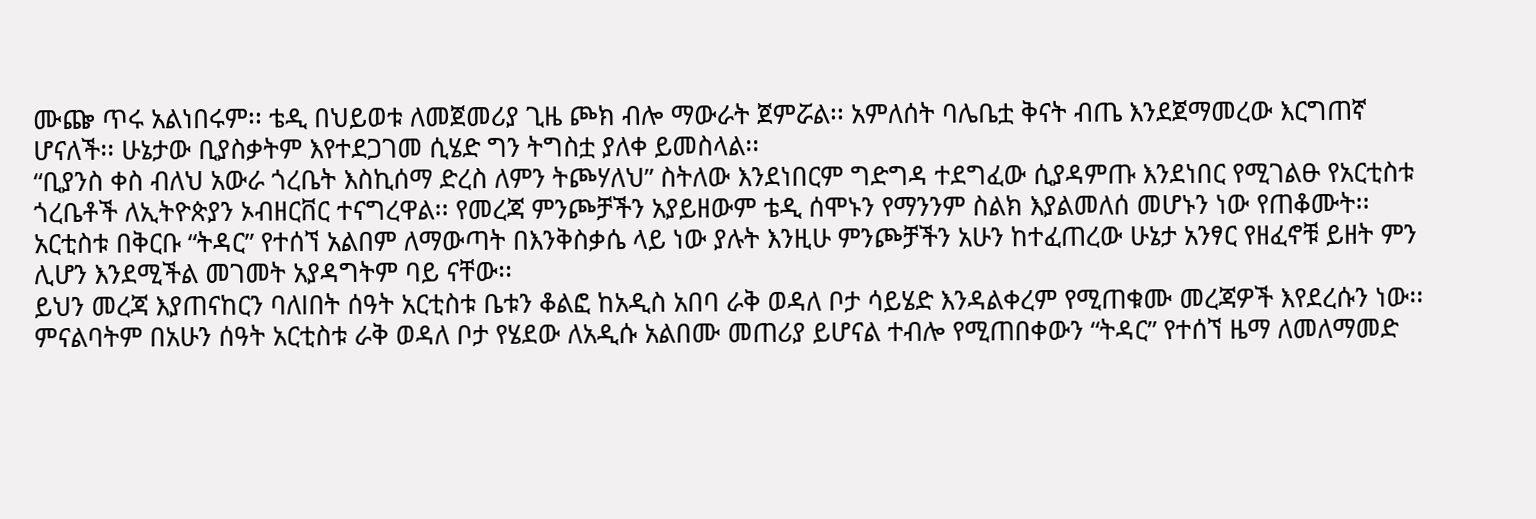ሙጬ ጥሩ አልነበሩም፡፡ ቴዲ በህይወቱ ለመጀመሪያ ጊዜ ጮክ ብሎ ማውራት ጀምሯል፡፡ አምለሰት ባሌቤቷ ቅናት ብጤ እንደጀማመረው እርግጠኛ ሆናለች፡፡ ሁኔታው ቢያስቃትም እየተደጋገመ ሲሄድ ግን ትግስቷ ያለቀ ይመስላል፡፡
“ቢያንስ ቀስ ብለህ አውራ ጎረቤት እስኪሰማ ድረስ ለምን ትጮሃለህ” ስትለው እንደነበርም ግድግዳ ተደግፈው ሲያዳምጡ እንደነበር የሚገልፁ የአርቲስቱ ጎረቤቶች ለኢትዮጵያን ኦብዘርቨር ተናግረዋል፡፡ የመረጃ ምንጮቻችን አያይዘውም ቴዲ ሰሞኑን የማንንም ስልክ እያልመለሰ መሆኑን ነው የጠቆሙት፡፡
አርቲስቱ በቅርቡ “ትዳር” የተሰኘ አልበም ለማውጣት በእንቅስቃሴ ላይ ነው ያሉት እንዚሁ ምንጮቻችን አሁን ከተፈጠረው ሁኔታ አንፃር የዘፈኖቹ ይዘት ምን ሊሆን እንደሚችል መገመት አያዳግትም ባይ ናቸው፡፡
ይህን መረጃ እያጠናከርን ባለlበት ሰዓት አርቲስቱ ቤቱን ቆልፎ ከአዲስ አበባ ራቅ ወዳለ ቦታ ሳይሄድ እንዳልቀረም የሚጠቁሙ መረጃዎች እየደረሱን ነው፡፡ ምናልባትም በአሁን ሰዓት አርቲስቱ ራቅ ወዳለ ቦታ የሄደው ለአዲሱ አልበሙ መጠሪያ ይሆናል ተብሎ የሚጠበቀውን “ትዳር” የተሰኘ ዜማ ለመለማመድ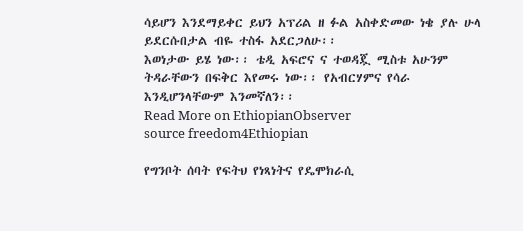ሳይሆን እንደማይቀር ይህን አፕሪል ዘ ፉል አስቀድመው ነቄ ያሉ ሁላ ይደርሱበታል ብዬ ተስፋ አደርጋለሁ፡፡
እወነታው ይሄ ነው፡፡ ቴዲ አፍሮና ና ተወዳጇ ሚስቱ አሁንም ትዳራቸውን በፍቅር እየመሩ ነው፡፡ የአብርሃምና የሳራ እንዲሆንላቸውም እንመኛለን፡፡
Read More on EthiopianObserver
source freedom4Ethiopian

የግንቦት ሰባት የፍትህ የነጻነትና የዴሞክራሲ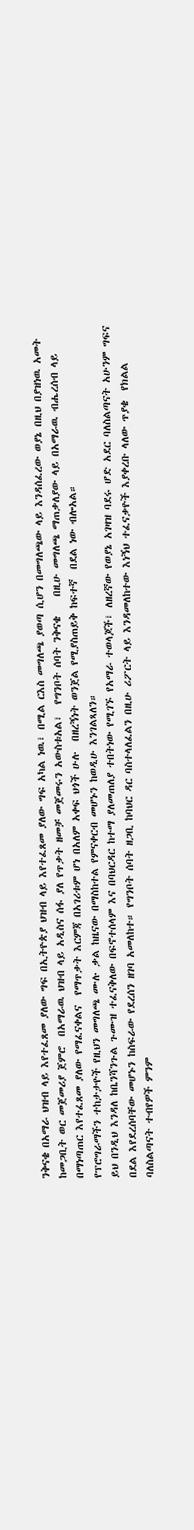ንቅናቄ በአማራ ህዝብ ላይ እየተፈጸመ ያለው ግፍ በኢትዮጵያ ህዝብ ላይ እየተፈጸመ ያለው ግፍ አካል ነዉ፣ በሚል ርእስ መግለጫ ያወጣ ሲሆን በመግለጫው ላይ እንዳሰፈረው ወያኔ በዚህ በያዝነዉ አመት ከመጋቢት ወር መጀመሪያ ጀምሮ  በአማራዉ ህዝብ ላይ አዲስና ሰፋ ያለ የጥቃት ዘመቻ መጀመሩን አውስቱአል፣  የግንቦት ሰባት ንቅናቄ    በዚሁ መግለጫ ማጠቃለያው ላይ በአማራዉ ብሔረሰብ ላይ በማነጣጠር እየተፈጸመ ያለው የማፈናቀልና  የማጥቃት እርምጃ በአገሪቱም ሆነ በአለም አቀፍ ህጎች ሁሉ  በዘረኝነት ወንጀል የሚያስጠይቅ ከፍተኛ  በደል ነው ብሎአል።
የፕሮግራማችን ተከታታዮች የዚህን መግለጫ ሙሉ ቃል ከዜናው በማስከተል የምናቀርብ መሆኑን ከወዲሁ እንገልጻለን።
ይህ በንዲህ እንዳለ ከቤንሻንጉል ጉሙዝ ተፈናቅለው በፍኖተሰላም እና በባህርዳር ከተማ ያለመጠለያ ተበትነው የሚገኙ የአማራ ተወላጆች፣ ለዘረኛው የወያኔ አገዛዝ ባደሩ ሆድ አደር ባለስልጣናት አሁንም ግፍና በደል እየደረሰባቸው መሆኑን ከስፍራው የደረሰን ዘገባ አመለከተ። የግንቦት ሰባት ዘጋቢ ከባህር ዳር ባስተላለፈልን በዚሁ ሪፖርት ላይ እንዳመለከተው እነኝህ ተፈናቃዮች እያቀረቡ ላለው ጥያቄ  የክልል ባለስልጣናት ተብየዎች ምንም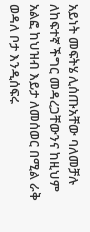አይነት መፍትሄ ሊሰጡአቸው ባለመቻሉ ለከፍተኛ ችግር መዳረጋቸውንና ከዚህም አልፎ ከህዝብ እይታ ለመሰወር በሚል ራቅ ወዳለ ቦታ እንዲሰፍሩ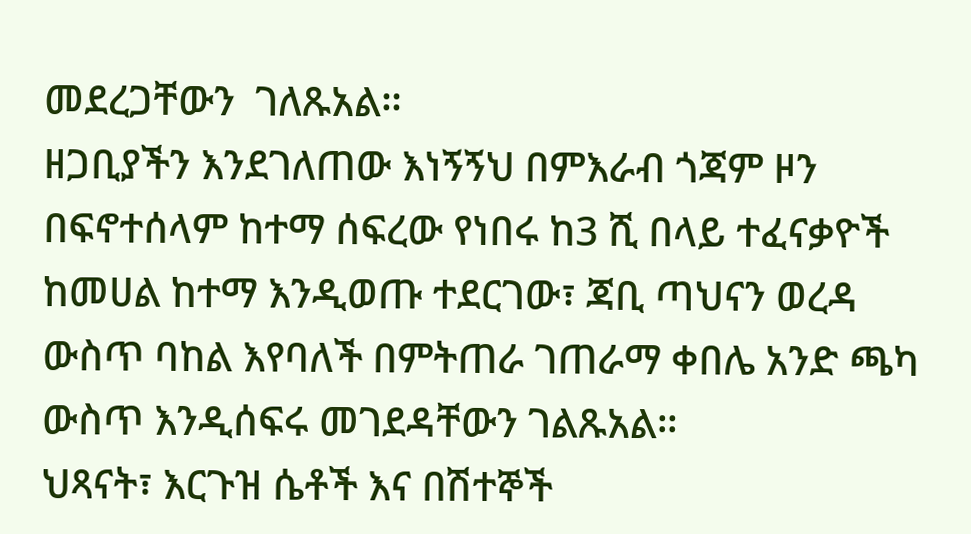መደረጋቸውን  ገለጹአል።
ዘጋቢያችን እንደገለጠው እነኝኝህ በምእራብ ጎጃም ዞን በፍኖተሰላም ከተማ ሰፍረው የነበሩ ከ3 ሺ በላይ ተፈናቃዮች ከመሀል ከተማ እንዲወጡ ተደርገው፣ ጃቢ ጣህናን ወረዳ ውስጥ ባከል እየባለች በምትጠራ ገጠራማ ቀበሌ አንድ ጫካ ውስጥ እንዲሰፍሩ መገደዳቸውን ገልጹአል።
ህጻናት፣ እርጉዝ ሴቶች እና በሽተኞች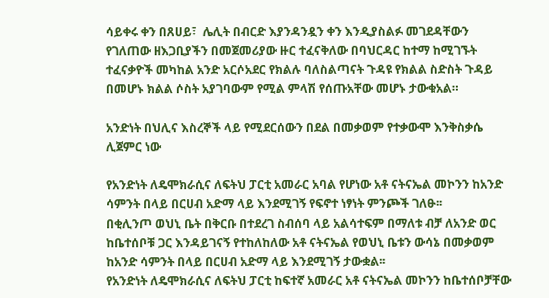ሳይቀሩ ቀን በጸሀይ፣  ሌሊት በብርድ እያንዳንዷን ቀን እንዲያስልፉ መገደዳቸውን የገለጠው ዘእጋቢያችን በመጀመሪያው ዙር ተፈናቅለው በባህርዳር ከተማ ከሚገኙት ተፈናቃዮች መካከል አንድ አርሶአደር የክልሉ ባለስልጣናት ጉዳዩ የክልል ስድስት ጉዳይ በመሆኑ ክልል ሶስት አያገባውም የሚል ምላሽ የሰጡአቸው መሆኑ ታውቁአል።

አንድነት በህሊና እስረኞች ላይ የሚደርሰውን በደል በመቃወም የተቃውሞ እንቅስቃሴ ሊጀምር ነው

የአንድነት ለዴሞክራሲና ለፍትህ ፓርቲ አመራር አባል የሆነው አቶ ናትናኤል መኮንን ከአንድ ሳምንት በላይ በርሀብ አድማ ላይ እንደሚገኝ የፍኖተ ነፃነት ምንጮች ገለፁ፡፡
በቂሊንጦ ወህኒ ቤት በቅርቡ በተደረገ ስብሰባ ላይ አልሳተፍም በማለቱ ብቻ ለአንድ ወር ከቤተሰቦቹ ጋር እንዳይገናኝ የተከለከለው አቶ ናትናኤል የወህኒ ቤቱን ውሳኔ በመቃወም ከአንድ ሳምንት በላይ በርሀብ አድማ ላይ እንደሚገኝ ታውቋል፡፡
የአንድነት ለዴሞክራሲና ለፍትህ ፓርቲ ከፍተኛ አመራር አቶ ናትናኤል መኮንን ከቤተሰቦቻቸው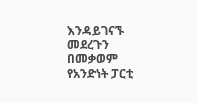እንዳይገናኙ መደረጉን በመቃወም የአንድነት ፓርቲ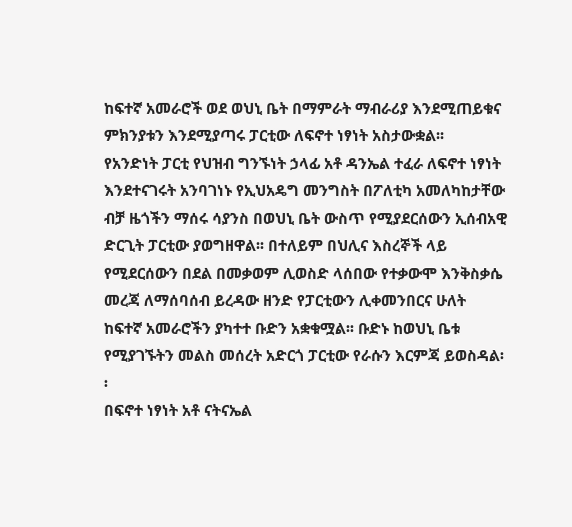ከፍተኛ አመራሮች ወደ ወህኒ ቤት በማምራት ማብራሪያ እንደሚጠይቁና ምክንያቱን እንደሚያጣሩ ፓርቲው ለፍኖተ ነፃነት አስታውቋል፡፡
የአንድነት ፓርቲ የህዝብ ግንኙነት ኃላፊ አቶ ዳንኤል ተፈራ ለፍኖተ ነፃነት እንደተናገሩት አንባገነኑ የኢህአዴግ መንግስት በፖለቲካ አመለካከታቸው ብቻ ዜጎችን ማሰሩ ሳያንስ በወህኒ ቤት ውስጥ የሚያደርሰውን ኢሰብአዊ ድርጊት ፓርቲው ያወግዘዋል፡፡ በተለይም በህሊና እስረኞች ላይ የሚደርሰውን በደል በመቃወም ሊወስድ ላሰበው የተቃውሞ እንቅስቃሴ መረጃ ለማሰባሰብ ይረዳው ዘንድ የፓርቲውን ሊቀመንበርና ሁለት ከፍተኛ አመራሮችን ያካተተ ቡድን አቋቁሟል፡፡ ቡድኑ ከወህኒ ቤቱ የሚያገኙትን መልስ መሰረት አድርጎ ፓርቲው የራሱን እርምጃ ይወስዳል፡፡
በፍኖተ ነፃነት አቶ ናትናኤል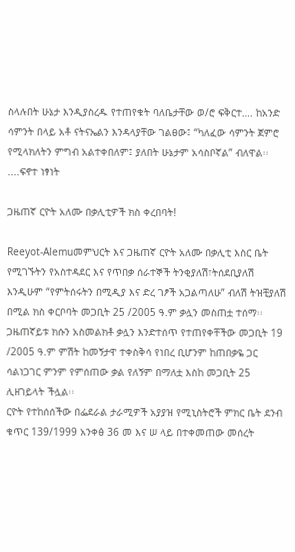ስላሉበት ሁኔታ እንዲያስረዱ የተጠየቁት ባለቤታቸው ወ/ሮ ፍቅርተ…. ከአንድ ሳምንት በላይ አቶ ናትናኤልን እንዳላያቸው ገልፀው፤ “ካለፈው ሳምንት ጀምሮ የሚላክለትን ምግብ አልተቀበለም፤ ያለበት ሁኔታም አሳስቦኛል” ብለዋል፡፡....ፍኖተ ነፃነት

ጋዜጠኛ ርዮት አለሙ በቃሊቲዎች ክስ ቀረበባት!

Reeyot-Alemuመምህርት እና ጋዜጠኛ ርዮት አለሙ በቃሊቲ እስር ቤት የሚገኙትን የአስተዳደር እና የጥበቃ ሰራተኞች ትንቂያለሽ፣ትሰደቢያለሽ እንዲሁም “የምትሰሩትን በሚዲያ እና ድረ ገፆች አጋልጣለሁ” ብለሽ ትዝቺያለሽ በሚል ክስ ቀርቦባት መጋቢት 25 /2005 ዓ.ም ቃሏን መስጠቷ ተሰማ፡፡
ጋዜጠኛይቱ ክሱን አስመልክቶ ቃሏን እንድተሰጥ የተጠየቀቸችው መጋቢት 19 /2005 ዓ.ም ምሽት ከመኝታዋ ተቀስቅሳ የነበረ ቢሆንም ከጠበቃዬ ጋር ሳልነጋገር ምንም የምሰጠው ቃል የለኝም በማለቷ እስከ መጋቢት 25 ሊዘገይላት ችሏል፡፡
ርዮት የተከሰሰችው በፌደራል ታራሚዎች አያያዝ የሚኒስትሮች ምክር ቤት ደንብ ቁጥር 139/1999 አንቀፅ 36 መ እና ሠ ላይ በተቀመጠው መሰረት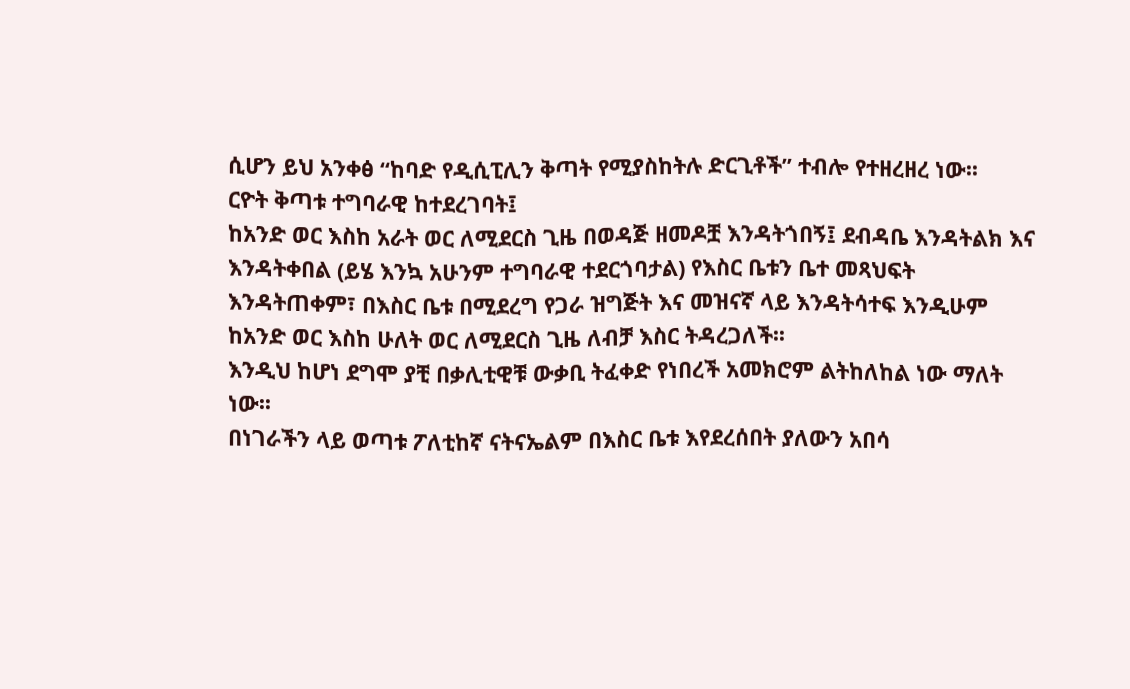ሲሆን ይህ አንቀፅ “ከባድ የዲሲፒሊን ቅጣት የሚያስከትሉ ድርጊቶች” ተብሎ የተዘረዘረ ነው፡፡
ርዮት ቅጣቱ ተግባራዊ ከተደረገባት፤
ከአንድ ወር እስከ አራት ወር ለሚደርስ ጊዜ በወዳጅ ዘመዶቿ እንዳትጎበኝ፤ ደብዳቤ እንዳትልክ እና እንዳትቀበል (ይሄ እንኳ አሁንም ተግባራዊ ተደርጎባታል) የእስር ቤቱን ቤተ መጻህፍት እንዳትጠቀም፣ በእስር ቤቱ በሚደረግ የጋራ ዝግጅት እና መዝናኛ ላይ እንዳትሳተፍ እንዲሁም ከአንድ ወር እስከ ሁለት ወር ለሚደርስ ጊዜ ለብቻ እስር ትዳረጋለች፡፡
እንዲህ ከሆነ ደግሞ ያቺ በቃሊቲዊቹ ውቃቢ ትፈቀድ የነበረች አመክሮም ልትከለከል ነው ማለት ነው፡፡
በነገራችን ላይ ወጣቱ ፖለቲከኛ ናትናኤልም በእስር ቤቱ እየደረሰበት ያለውን አበሳ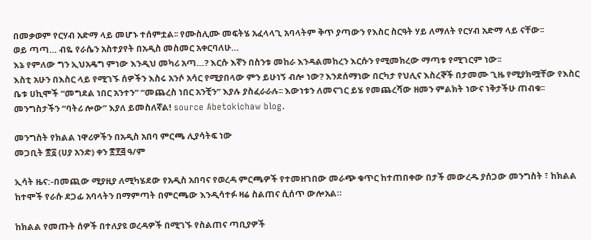በመቃወም የርሃብ አድማ ላይ መሆኑ ተሰምቷል፡፡ የሙስሊሙ መፍትሄ አፈላላጊ አባላትም ቅጥ ያጣውን የእስር ስርዓት ሃይ ለማለት የርሃብ አድማ ላይ ናቸው፡፡
ወይ ጣጣ… ብዬ የራሴን አስተያየት በአዲስ መስመር አቀርባለሁ…
እኔ የምለው ግን ኢህአዴግ ምነው እንዲህ መካሪ አጣ…? እርሱ እኛን በስንቱ መከራ እንዳልመከረን እርሱን የሚመክረው ማጣቱ የሚገርም ነው፡፡
እስቲ አሁን በእስር ላይ የሚገኙ ሰዎችን እስሩ አንሶ አሳር የሚያበላው ምን ይሁነኝ ብሎ ነው? እንደሰማነው በርካታ የህሊና እስረኞች በታመሙ ጊዜ የሚያክሟቸው የእስር ቤቱ ሀኪሞች “መግደል ነበር አንተን” “መጨረስ ነበር አንቺን” እያሉ ያስፈራራሉ፡፡ እውነቱን ለመናገር ይሄ የመጨረሻው ዘመን ምልክት ነውና ነቅታችሁ ጠብቁ፡፡ መንግስታችን “ባትሪ ሎው” እያለ ይመስለኛል! source Abetokichaw blog.

መንግስት የክልል ነዋሪዎችን በአዲስ አበባ ምርጫ ሊያሳትፍ ነው
መጋቢት ፳፩ (ሀያ አንድ) ቀን ፳፻፭ ዓ/ም

ኢሳት ዜና:-በመጪው ሚያዚያ ለሚካሄደው የአዲስ አበባና የወረዳ ምርጫዎች የተመዘገበው መራጭ ቁጥር ከተጠበቀው በታች መውረዱ ያሰጋው መንግስት ፣ ከክልል ከተሞች የራሱ ደጋፊ አባላትን በማምጣት በምርጫው እንዲሳተፉ ዛሬ ስልጠና ሲሰጥ ውሎአል።

ከክልል የመጡት ሰዎች በተለያዩ ወረዳዎች በሚገኙ የስልጠና ጣቢያዎች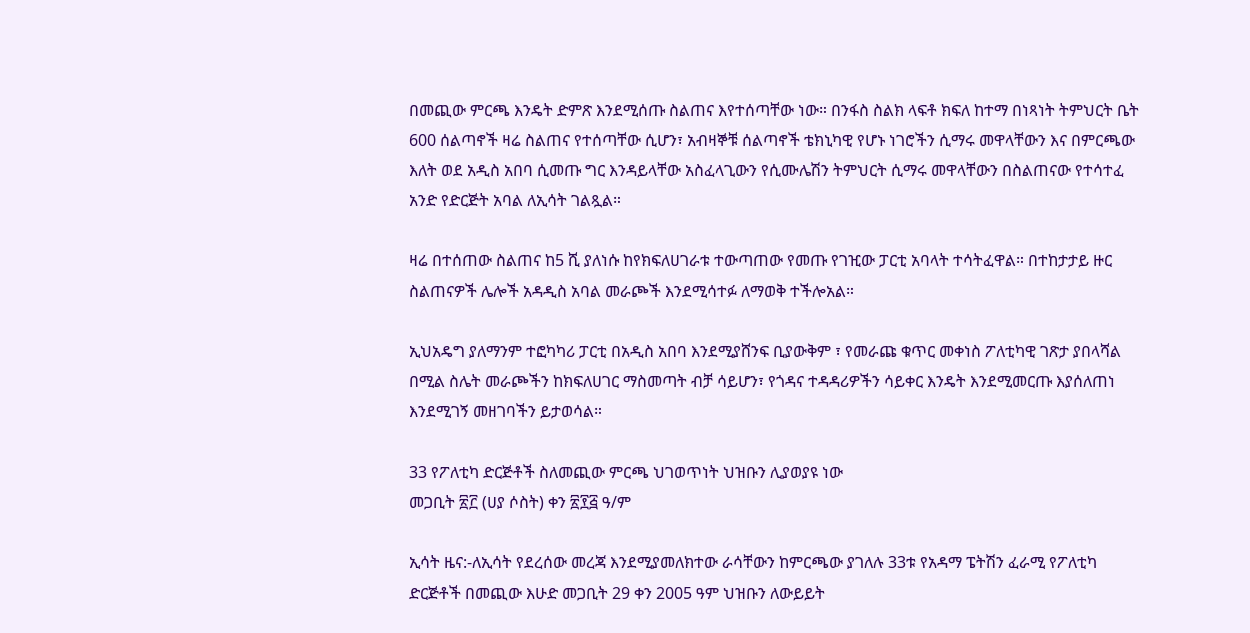በመጪው ምርጫ እንዴት ድምጽ እንደሚሰጡ ስልጠና እየተሰጣቸው ነው። በንፋስ ስልክ ላፍቶ ክፍለ ከተማ በነጻነት ትምህርት ቤት 600 ሰልጣኖች ዛሬ ስልጠና የተሰጣቸው ሲሆን፣ አብዛኞቹ ሰልጣኖች ቴክኒካዊ የሆኑ ነገሮችን ሲማሩ መዋላቸውን እና በምርጫው እለት ወደ አዲስ አበባ ሲመጡ ግር እንዳይላቸው አስፈላጊውን የሲሙሌሽን ትምህርት ሲማሩ መዋላቸውን በስልጠናው የተሳተፈ አንድ የድርጅት አባል ለኢሳት ገልጿል።

ዛሬ በተሰጠው ስልጠና ከ5 ሺ ያለነሱ ከየክፍለሀገራቱ ተውጣጠው የመጡ የገዢው ፓርቲ አባላት ተሳትፈዋል። በተከታታይ ዙር ስልጠናዎች ሌሎች አዳዲስ አባል መራጮች እንደሚሳተፉ ለማወቅ ተችሎአል።

ኢህአዴግ ያለማንም ተፎካካሪ ፓርቲ በአዲስ አበባ እንደሚያሸንፍ ቢያውቅም ፣ የመራጩ ቁጥር መቀነስ ፖለቲካዊ ገጽታ ያበላሻል በሚል ስሌት መራጮችን ከክፍለሀገር ማስመጣት ብቻ ሳይሆን፣ የጎዳና ተዳዳሪዎችን ሳይቀር እንዴት እንደሚመርጡ እያሰለጠነ እንደሚገኝ መዘገባችን ይታወሳል።

33 የፖለቲካ ድርጅቶች ስለመጪው ምርጫ ህገወጥነት ህዝቡን ሊያወያዩ ነው
መጋቢት ፳፫ (ሀያ ሶስት) ቀን ፳፻፭ ዓ/ም

ኢሳት ዜና:-ለኢሳት የደረሰው መረጃ እንደሚያመለክተው ራሳቸውን ከምርጫው ያገለሉ 33ቱ የአዳማ ፔትሽን ፈራሚ የፖለቲካ ድርጅቶች በመጪው እሁድ መጋቢት 29 ቀን 2005 ዓም ህዝቡን ለውይይት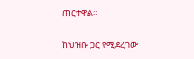ጠርተዋል።

ከህዝቡ ጋር የሚደረገው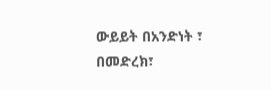ውይይት በአንድነት ፣ በመድረክ፣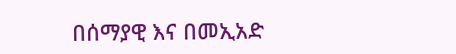በሰማያዊ እና በመኢአድ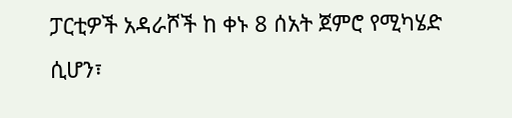ፓርቲዎች አዳራሾች ከ ቀኑ 8 ሰአት ጀምሮ የሚካሄድ ሲሆን፣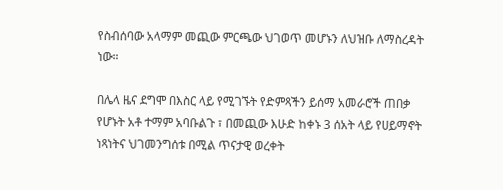የስብሰባው አላማም መጪው ምርጫው ህገወጥ መሆኑን ለህዝቡ ለማስረዳት ነው።

በሌላ ዜና ደግሞ በእስር ላይ የሚገኙት የድምጻችን ይሰማ አመራሮች ጠበቃ የሆኑት አቶ ተማም አባቡልጉ ፣ በመጪው እሁድ ከቀኑ 3 ሰአት ላይ የሀይማኖት ነጻነትና ህገመንግሰቱ በሚል ጥናታዊ ወረቀት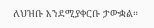ለህዝቡ እንደሚያቀርቡ ታውቋል።